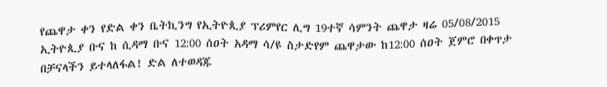የጨዋታ ቀን የድል ቀን ቤትኪንግ የኢትዮጲያ ፕሪምየር ሊግ 19ተኛ ሳምንት ጨዋታ ዛሬ 05/08/2015 ኢትዮጲያ ቡና ከ ሲዳማ ቡና 12:00 ሰዐት አዳማ ሳ/ዩ ስታድየም ጨዋታው ከ12:00 ሰዐት ጀምሮ በቀጥታ በቻናላችን ይተላለፋል! ድል ለተወዳጁ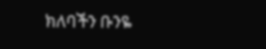ክለባችን ቡንዬ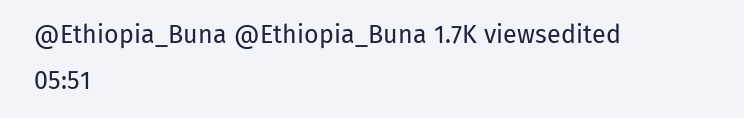@Ethiopia_Buna @Ethiopia_Buna 1.7K viewsedited 05:51